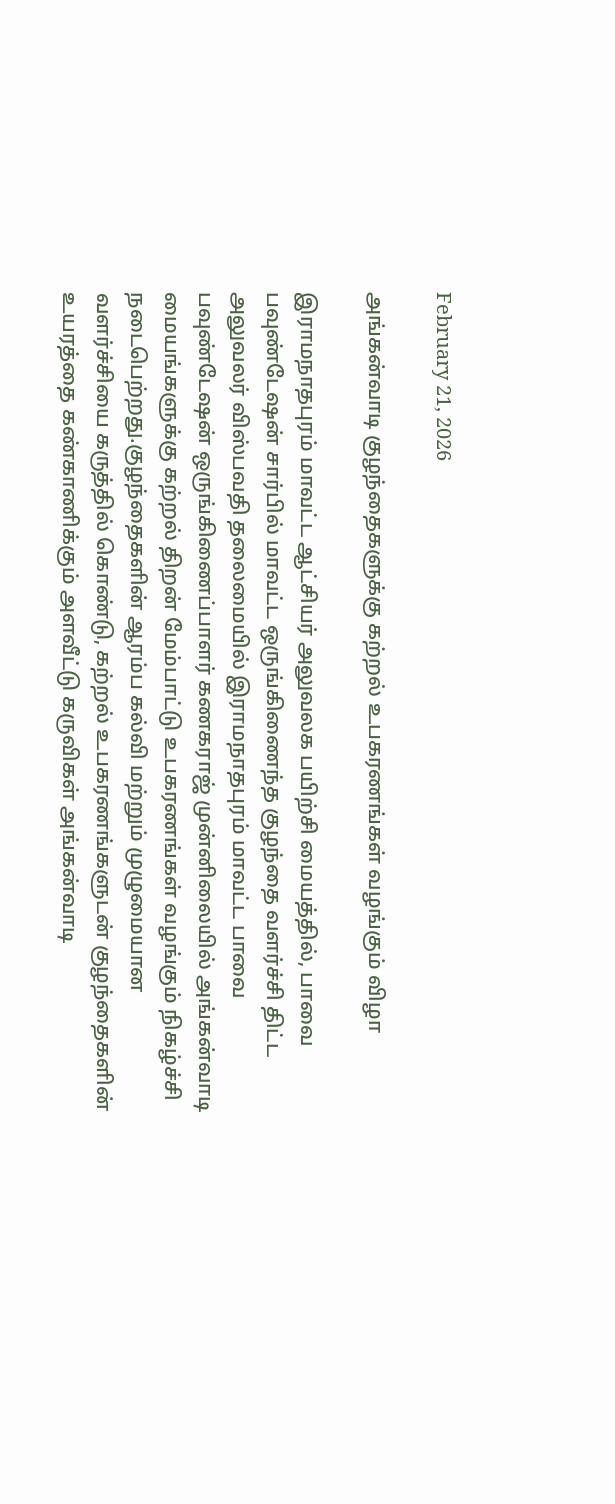February 21, 2026

அங்கன்வாடி குழந்தைகளுக்கு கற்றல் உபகரணங்கள் வழங்கும் விழா

இராமநாதபுரம் மாவட்ட ஆட்சியர் அலுவலக பயிற்சி மையத்தில், பாவை பவுண்டேஷன் சார்பில் மாவட்ட ஒருங்கிணைந்த குழந்தை வளர்ச்சி திட்ட அலுவலர் விஸ்பவதி தலைமையில் இராமநாதபுரம் மாவட்ட பாவை பவுண்டேஷன் ஒருங்கிணைப்பாளர் கணகராஜ் முன்னிலையில் அங்கன்வாடி மையங்களுக்கு கற்றல் திறன் மேம்பாட்டு உபகரணங்கள் வழங்கும் நிகழ்ச்சி நடைபெற்றது.குழந்தைகளின் ஆரம்ப கல்வி மற்றும் முழுமையான வளர்ச்சியை கருத்தில் கொண்டு, கற்றல் உபகரணங்களுடன் குழந்தைகளின் உயரத்தை கண்காணிக்கும் அளவீட்டு கருவிகள் அங்கன்வாடி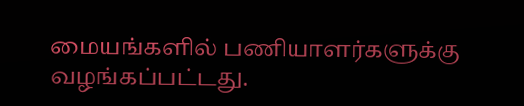மையங்களில் பணியாளர்களுக்கு வழங்கப்பட்டது.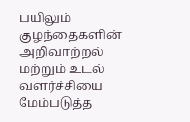பயிலும் குழந்தைகளின் அறிவாற்றல் மற்றும் உடல் வளர்ச்சியை மேம்படுத்த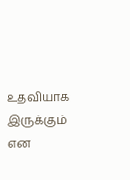உதவியாக இருக்கும் என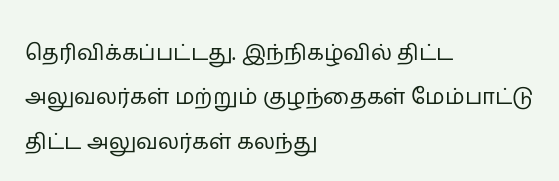தெரிவிக்கப்பட்டது. இந்நிகழ்வில் திட்ட அலுவலர்கள் மற்றும் குழந்தைகள் மேம்பாட்டு திட்ட அலுவலர்கள் கலந்து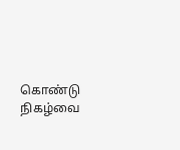கொண்டு நிகழ்வை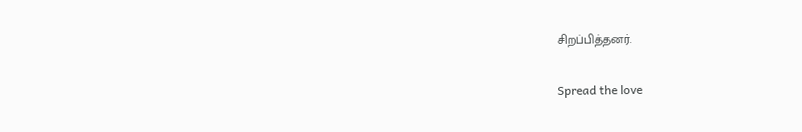சிறப்பித்தனர்.

Spread the love